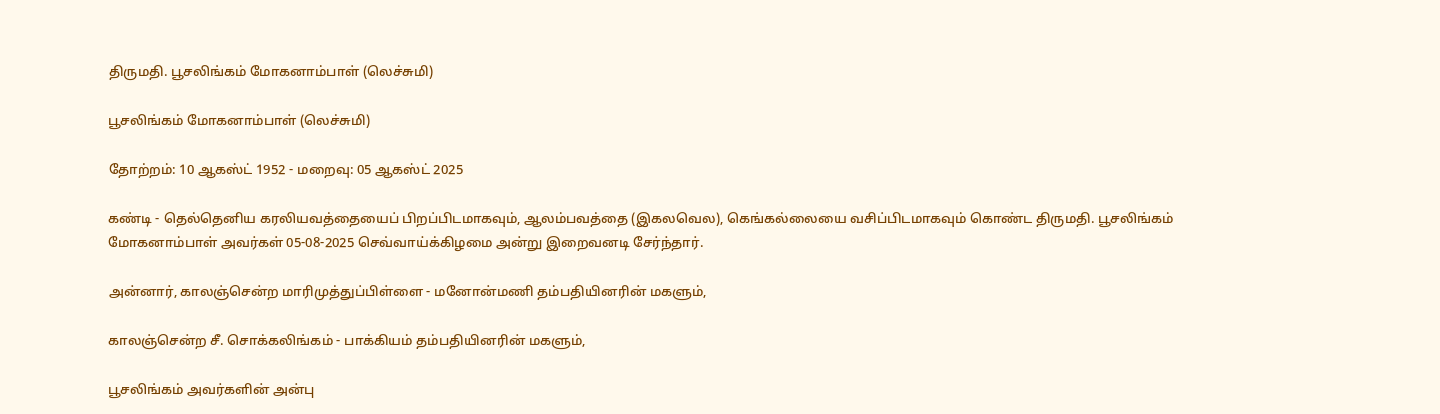திருமதி. பூசலிங்கம் மோகனாம்பாள் (லெச்சுமி)

பூசலிங்கம் மோகனாம்பாள் (லெச்சுமி)

தோற்றம்: 10 ஆகஸ்ட் 1952 - மறைவு: 05 ஆகஸ்ட் 2025

கண்டி - தெல்தெனிய கரலியவத்தையைப் பிறப்பிடமாகவும், ஆலம்பவத்தை (இகலவெல), கெங்கல்லையை வசிப்பிடமாகவும் கொண்ட திருமதி. பூசலிங்கம் மோகனாம்பாள் அவர்கள் 05-08-2025 செவ்வாய்க்கிழமை அன்று இறைவனடி சேர்ந்தார்.

அன்னார், காலஞ்சென்ற மாரிமுத்துப்பிள்ளை - மனோன்மணி தம்பதியினரின் மகளும்,

காலஞ்சென்ற சீ. சொக்கலிங்கம் - பாக்கியம் தம்பதியினரின் மகளும்,

பூசலிங்கம் அவர்களின் அன்பு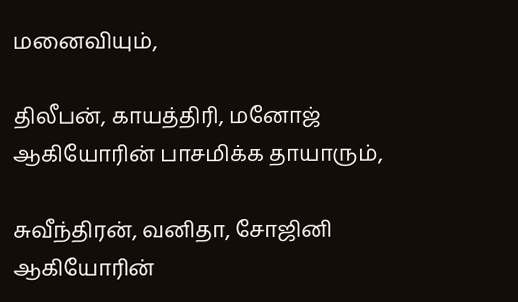மனைவியும்,

திலீபன், காயத்திரி, மனோஜ் ஆகியோரின் பாசமிக்க தாயாரும்,

சுவீந்திரன், வனிதா, சோஜினி ஆகியோரின்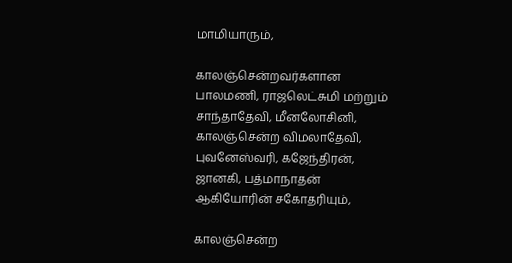மாமியாரும்,

காலஞ்சென்றவர்களான பாலமணி, ராஜலெட்சுமி மற்றும் சாந்தாதேவி, மீனலோசினி, காலஞ்சென்ற விமலாதேவி, புவனேஸ்வரி, கஜேந்திரன், ஜானகி, பத்மாநாதன் ஆகியோரின் சகோதரியும்,

காலஞ்சென்ற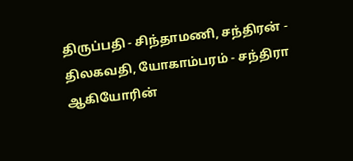திருப்பதி - சிந்தாமணி, சந்திரன் - திலகவதி, யோகாம்பரம் - சந்திரா ஆகியோரின்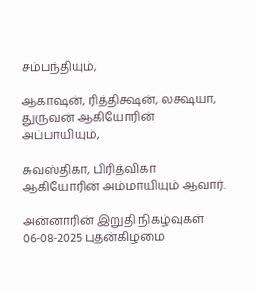சம்பந்தியும்,

ஆகாஷன், ரித்திக்ஷன், லக்ஷயா, துருவன் ஆகியோரின் அப்பாயியும்,

சுவஸ்திகா, பிரித்விகா ஆகியோரின் அம்மாயியும் ஆவார்.

அன்னாரின் இறுதி நிகழ்வுகள் 06-08-2025 புதன்கிழமை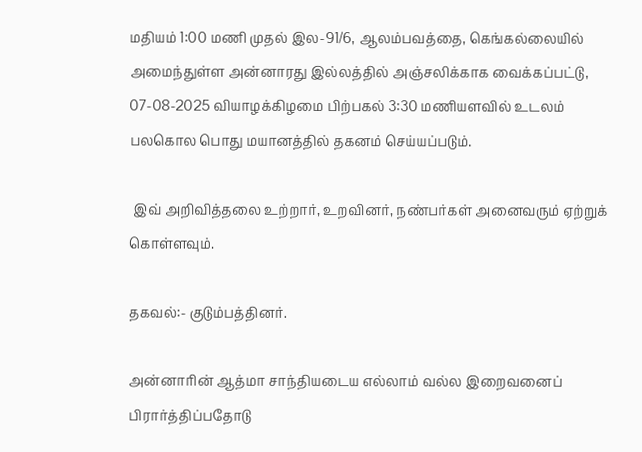மதியம் 1:00 மணி முதல் இல-91/6, ஆலம்பவத்தை, கெங்கல்லையில் அமைந்துள்ள அன்னாரது இல்லத்தில் அஞ்சலிக்காக வைக்கப்பட்டு, 07-08-2025 வியாழக்கிழமை பிற்பகல் 3:30 மணியளவில் உடலம் பலகொல பொது மயானத்தில் தகனம் செய்யப்படும்.

 இவ் அறிவித்தலை உற்றார், உறவினர், நண்பர்கள் அனைவரும் ஏற்றுக் கொள்ளவும்.

தகவல்:- குடும்பத்தினர்.

அன்னாரின் ஆத்மா சாந்தியடைய எல்லாம் வல்ல இறைவனைப்  பிரார்த்திப்பதோடு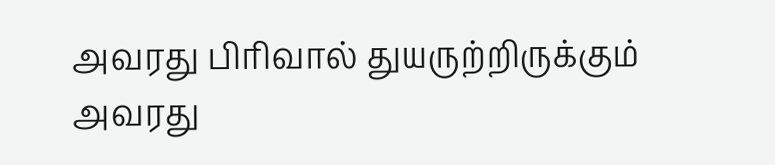அவரது பிரிவால் துயருற்றிருக்கும் அவரது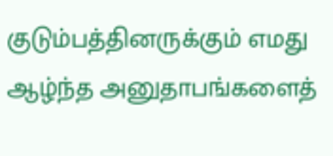குடும்பத்தினருக்கும் எமது ஆழ்ந்த அனுதாபங்களைத்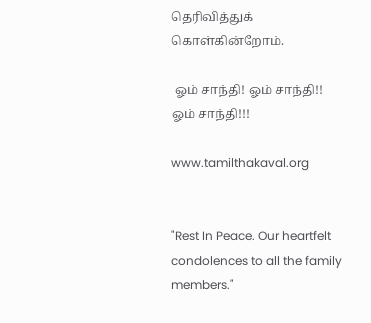தெரிவித்துக் கொள்கின்றோம்.

 ஓம் சாந்தி! ஓம் சாந்தி!! ஓம் சாந்தி!!!

www.tamilthakaval.org


"Rest In Peace. Our heartfelt condolences to all the family members."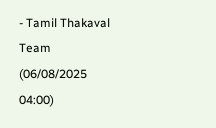- Tamil Thakaval Team (06/08/2025 04:00)